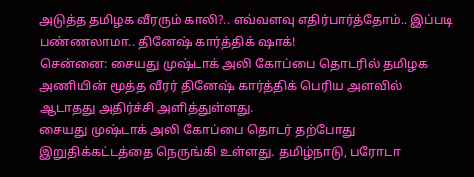அடுத்த தமிழக வீரரும் காலி?.. எவ்வளவு எதிர்பார்த்தோம்.. இப்படி பண்ணலாமா.. தினேஷ் கார்த்திக் ஷாக்!
சென்னை: சையது முஷ்டாக் அலி கோப்பை தொடரில் தமிழக அணியின் மூத்த வீரர் தினேஷ் கார்த்திக் பெரிய அளவில் ஆடாதது அதிர்ச்சி அளித்துள்ளது.
சையது முஷ்டாக் அலி கோப்பை தொடர் தற்போது இறுதிக்கட்டத்தை நெருங்கி உள்ளது. தமிழ்நாடு, பரோடா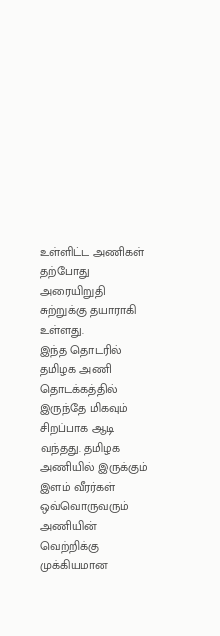உள்ளிட்ட அணிகள் தற்போது அரையிறுதி சுற்றுக்கு தயாராகி உள்ளது.
இந்த தொடரில் தமிழக அணி தொடக்கத்தில் இருந்தே மிகவும் சிறப்பாக ஆடி வந்தது. தமிழக அணியில் இருக்கும் இளம் வீரர்கள் ஒவ்வொருவரும் அணியின் வெற்றிக்கு முக்கியமான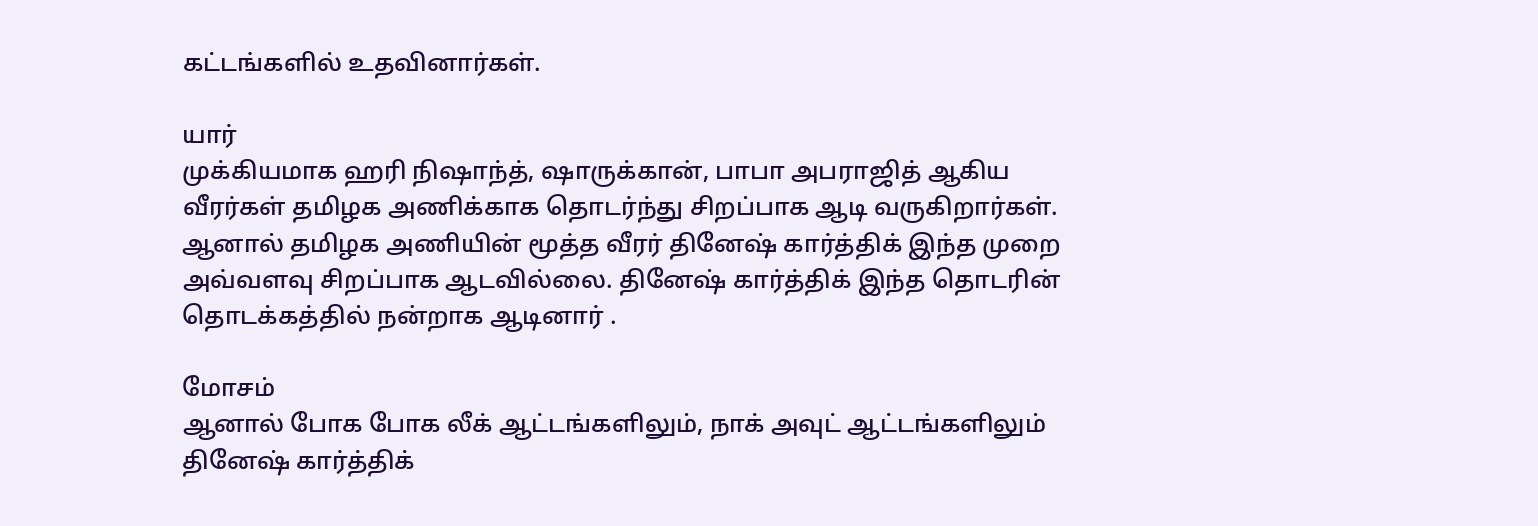கட்டங்களில் உதவினார்கள்.

யார்
முக்கியமாக ஹரி நிஷாந்த், ஷாருக்கான், பாபா அபராஜித் ஆகிய வீரர்கள் தமிழக அணிக்காக தொடர்ந்து சிறப்பாக ஆடி வருகிறார்கள். ஆனால் தமிழக அணியின் மூத்த வீரர் தினேஷ் கார்த்திக் இந்த முறை அவ்வளவு சிறப்பாக ஆடவில்லை. தினேஷ் கார்த்திக் இந்த தொடரின் தொடக்கத்தில் நன்றாக ஆடினார் .

மோசம்
ஆனால் போக போக லீக் ஆட்டங்களிலும், நாக் அவுட் ஆட்டங்களிலும் தினேஷ் கார்த்திக்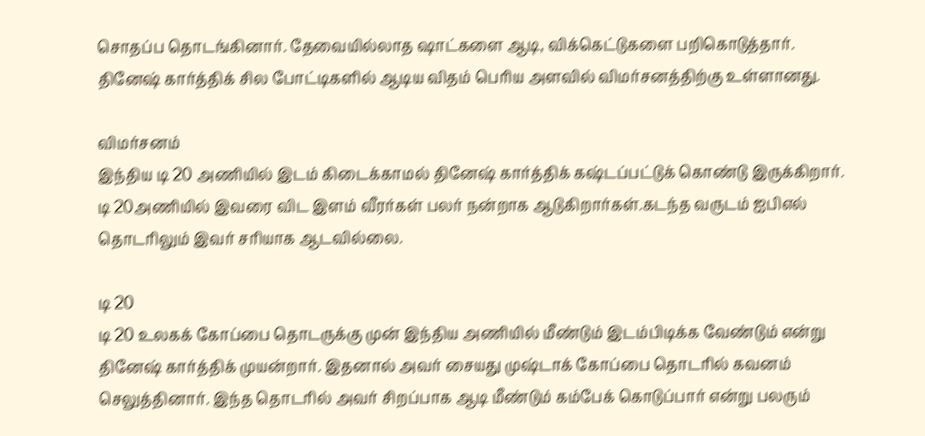சொதப்ப தொடங்கினார். தேவையில்லாத ஷாட்களை ஆடி, விக்கெட்டுகளை பறிகொடுத்தார். தினேஷ் கார்த்திக் சில போட்டிகளில் ஆடிய விதம் பெரிய அளவில் விமர்சனத்திற்கு உள்ளானது.

விமர்சனம்
இந்திய டி 20 அணியில் இடம் கிடைக்காமல் தினேஷ் கார்த்திக் கஷ்டப்பட்டுக் கொண்டு இருக்கிறார். டி 20அணியில் இவரை விட இளம் வீரர்கள் பலர் நன்றாக ஆடுகிறார்கள்.கடந்த வருடம் ஐபிஎல் தொடரிலும் இவர் சரியாக ஆடவில்லை.

டி 20
டி 20 உலகக் கோப்பை தொடருக்கு முன் இந்திய அணியில் மீண்டும் இடம்பிடிக்க வேண்டும் என்று தினேஷ் கார்த்திக் முயன்றார். இதனால் அவர் சையது முஷ்டாக் கோப்பை தொடரில் கவனம் செலுத்தினார். இந்த தொடரில் அவர் சிறப்பாக ஆடி மீண்டும் கம்பேக் கொடுப்பார் என்று பலரும்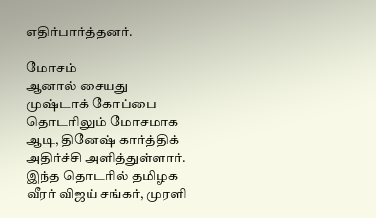எதிர்பார்த்தனர்.

மோசம்
ஆனால் சையது முஷ்டாக் கோப்பை தொடரிலும் மோசமாக ஆடி, தினேஷ் கார்த்திக் அதிர்ச்சி அளித்துள்ளார். இந்த தொடரில் தமிழக வீரர் விஜய் சங்கர், முரளி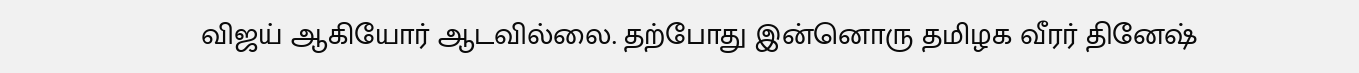விஜய் ஆகியோர் ஆடவில்லை. தற்போது இன்னொரு தமிழக வீரர் தினேஷ்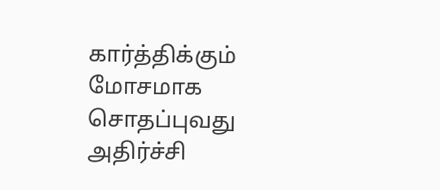கார்த்திக்கும் மோசமாக சொதப்புவது அதிர்ச்சி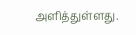அளித்துள்ளது.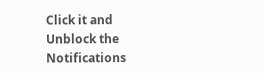Click it and Unblock the Notifications